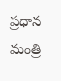ప్రధాన మంత్రి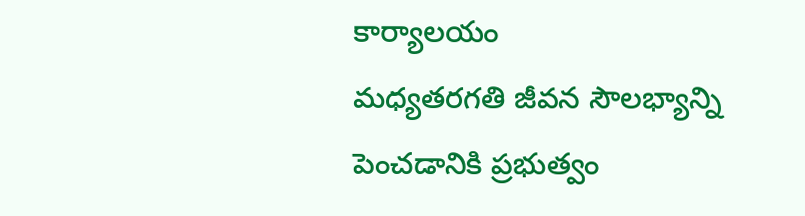కార్యాలయం
మధ్యతరగతి జీవన సౌలభ్యాన్ని పెంచడానికి ప్రభుత్వం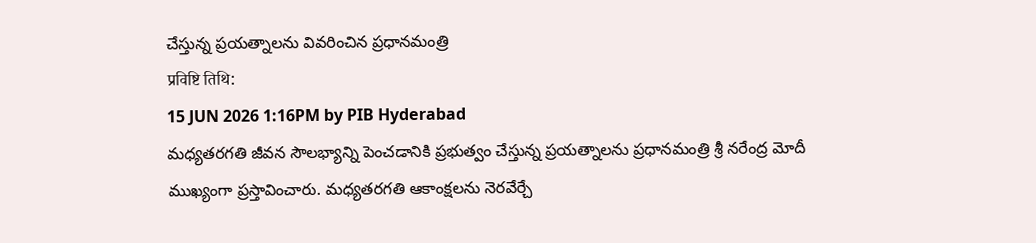చేస్తున్న ప్రయత్నాలను వివరించిన ప్రధానమంత్రి
प्रविष्टि तिथि:
15 JUN 2026 1:16PM by PIB Hyderabad
మధ్యతరగతి జీవన సౌలభ్యాన్ని పెంచడానికి ప్రభుత్వం చేస్తున్న ప్రయత్నాలను ప్రధానమంత్రి శ్రీ నరేంద్ర మోదీ ముఖ్యంగా ప్రస్తావించారు. మధ్యతరగతి ఆకాంక్షలను నెరవేర్చే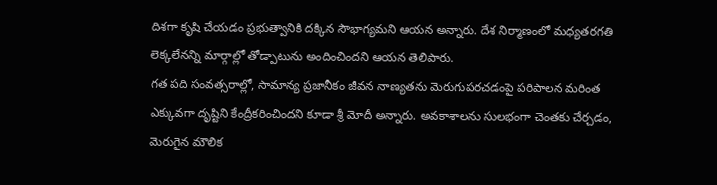దిశగా కృషి చేయడం ప్రభుత్వానికి దక్కిన సౌభాగ్యమని ఆయన అన్నారు. దేశ నిర్మాణంలో మధ్యతరగతి లెక్కలేనన్ని మార్గాల్లో తోడ్పాటును అందించిందని ఆయన తెలిపారు.
గత పది సంవత్సరాల్లో, సామాన్య ప్రజానీకం జీవన నాణ్యతను మెరుగుపరచడంపై పరిపాలన మరింత ఎక్కువగా దృష్టిని కేంద్రీకరించిందని కూడా శ్రీ మోదీ అన్నారు. అవకాశాలను సులభంగా చెంతకు చేర్చడం, మెరుగైన మౌలిక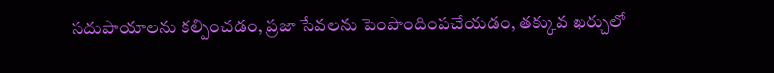సదుపాయాలను కల్పించడం, ప్రజా సేవలను పెంపొందింపచేయడం, తక్కువ ఖర్చులో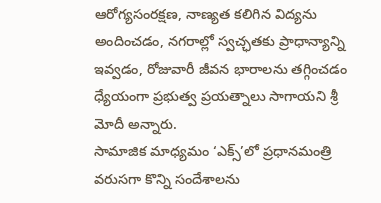ఆరోగ్యసంరక్షణ, నాణ్యత కలిగిన విద్యను అందించడం, నగరాల్లో స్వచ్ఛతకు ప్రాధాన్యాన్ని ఇవ్వడం, రోజువారీ జీవన భారాలను తగ్గించడం ధ్యేయంగా ప్రభుత్వ ప్రయత్నాలు సాగాయని శ్రీ మోదీ అన్నారు.
సామాజిక మాధ్యమం ‘ఎక్స్’లో ప్రధానమంత్రి వరుసగా కొన్ని సందేశాలను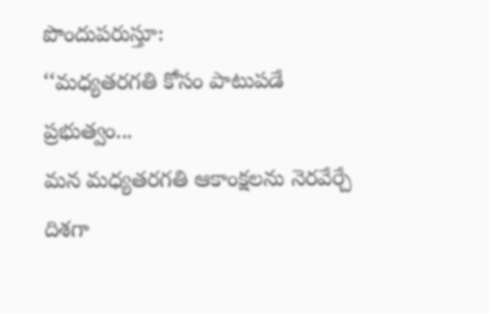పొందుపరుస్తూ:
‘‘మధ్యతరగతి కోసం పాటుపడే ప్రభుత్వం...
మన మధ్యతరగతి ఆకాంక్షలను నెరవేర్చే దిశగా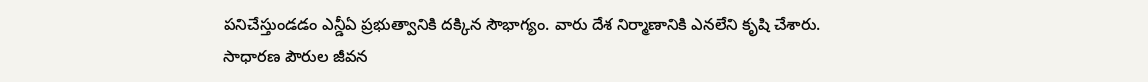పనిచేస్తుండడం ఎన్డీఏ ప్రభుత్వానికి దక్కిన సౌభాగ్యం. వారు దేశ నిర్మాణానికి ఎనలేని కృషి చేశారు.
సాధారణ పౌరుల జీవన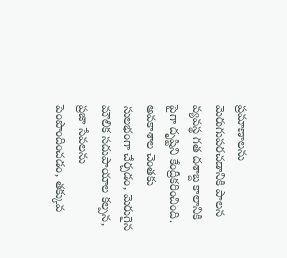ప్రమాణాలను మెరుగుపరచడానికి పాలన వ్యవస్థ గత దశాబ్ద కాలానికి పైగా దృష్టిని కేంద్రీకరించింది. అవకాశాల చెంతకు సులభంగా చేర్చడం, మెరుగైన మౌలిక సదుపాయాల కల్పన, ప్రజా సేవలను పెంపొందించడం, తక్కువ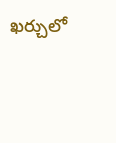ఖర్చులో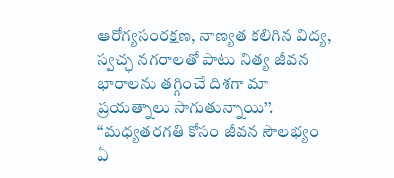ఆరోగ్యసంరక్షణ, నాణ్యత కలిగిన విద్య, స్వచ్ఛ నగరాలతో పాటు నిత్య జీవన భారాలను తగ్గించే దిశగా మా ప్రయత్నాలు సాగుతున్నాయి’’.
‘‘మధ్యతరగతి కోసం జీవన సౌలభ్యం ఏ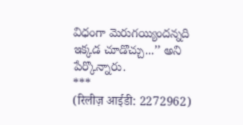విధంగా మెరుగయ్యిందన్నది ఇక్కడ చూడొచ్చు...’’ అని పేర్కొన్నారు.
***
(रिलीज़ आईडी: 2272962)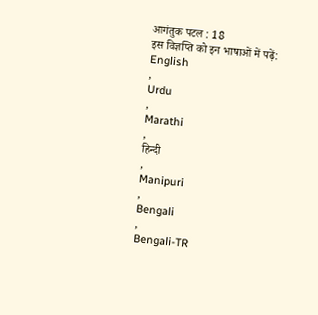आगंतुक पटल : 18
इस विज्ञप्ति को इन भाषाओं में पढ़ें:
English
,
Urdu
,
Marathi
,
हिन्दी
,
Manipuri
,
Bengali
,
Bengali-TR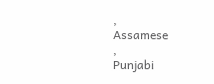,
Assamese
,
Punjabi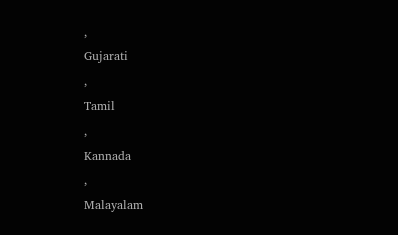,
Gujarati
,
Tamil
,
Kannada
,
Malayalam